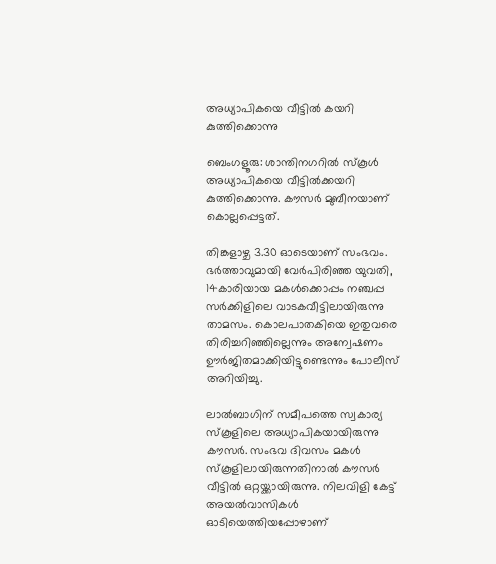അധ്യാപികയെ വീട്ടിൽ കയറി കുത്തിക്കൊന്നു

ബെംഗളൂരു: ശാന്തിനഗറില്‍ സ്കൂള്‍ അധ്യാപികയെ വീട്ടില്‍ക്കയറി കുത്തിക്കൊന്നു. കൗസര്‍ മുബീനയാണ് കൊല്ലപ്പെട്ടത്.

തിങ്കളാഴ്ച 3.30 ഓടെയാണ് സംഭവം. ഭര്‍ത്താവുമായി വേര്‍പിരിഞ്ഞ യുവതി, 14കാരിയായ മകള്‍ക്കൊപ്പം നഞ്ചപ്പ സര്‍ക്കിളിലെ വാടകവീട്ടിലായിരുന്നു താമസം. കൊലപാതകിയെ ഇതുവരെ തിരിച്ചറിഞ്ഞില്ലെന്നും അന്വേഷണം ഊര്‍ജിതമാക്കിയിട്ടുണ്ടെന്നും പോലീസ് അറിയിച്ചു.

ലാല്‍ബാഗിന് സമീപത്തെ സ്വകാര്യ സ്കൂളിലെ അധ്യാപികയായിരുന്നു കൗസര്‍. സംഭവ ദിവസം മകള്‍ സ്കൂളിലായിരുന്നതിനാല്‍ കൗസര്‍ വീട്ടില്‍ ഒറ്റയ്ക്കായിരുന്നു. നിലവിളി കേട്ട് അയല്‍വാസികള്‍ ഓടിയെത്തിയപ്പോഴാണ്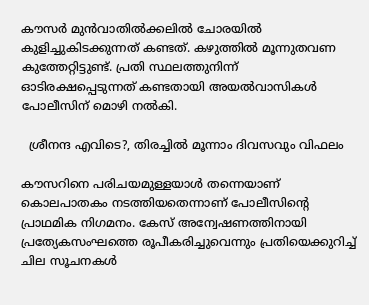കൗസര്‍ മുന്‍വാതില്‍ക്കലില്‍ ചോരയില്‍ കുളിച്ചുകിടക്കുന്നത് കണ്ടത്. കഴുത്തില്‍ മൂന്നുതവണ കുത്തേറ്റിട്ടുണ്ട്. പ്രതി സ്ഥലത്തുനിന്ന് ഓടിരക്ഷപ്പെടുന്നത് കണ്ടതായി അയല്‍വാസികള്‍ പോലീസിന് മൊഴി നല്‍കി.

  ശ്രീനന്ദ എവിടെ?, തിരച്ചിൽ മൂന്നാം ദിവസവും വിഫലം

കൗസറിനെ പരിചയമുള്ളയാള്‍ തന്നെയാണ് കൊലപാതകം നടത്തിയതെന്നാണ് പോലീസിന്റെ പ്രാഥമിക നിഗമനം. കേസ് അന്വേഷണത്തിനായി പ്രത്യേകസംഘത്തെ രൂപീകരിച്ചുവെന്നും പ്രതിയെക്കുറിച്ച്‌ ചില സൂചനകള്‍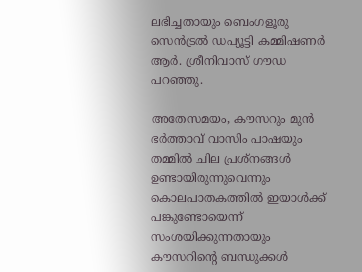ലഭിച്ചതായും ബെംഗളൂരു സെന്‍ട്രല്‍ ഡപ്യൂട്ടി കമ്മിഷണര്‍ ആര്‍. ശ്രീനിവാസ് ഗൗഡ പറഞ്ഞു.

അതേസമയം, കൗസറും മുന്‍ ഭര്‍ത്താവ് വാസിം പാഷയും തമ്മില്‍ ചില പ്രശ്നങ്ങള്‍ ഉണ്ടായിരുന്നുവെന്നും കൊലപാതകത്തില്‍ ഇയാള്‍ക്ക് പങ്കുണ്ടോയെന്ന് സംശയിക്കുന്നതായും കൗസറിന്റെ ബന്ധുക്കള്‍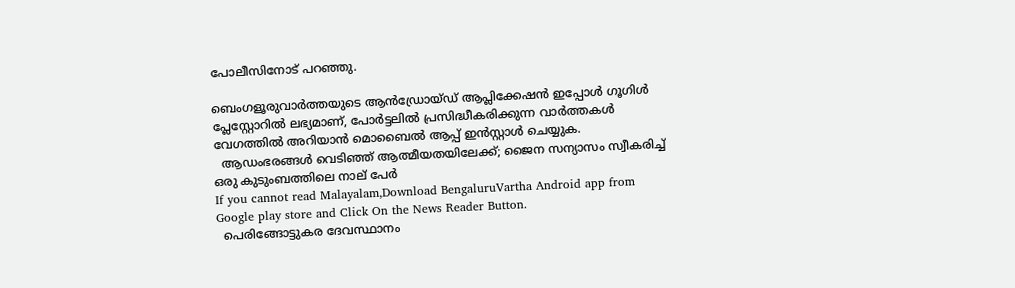പോലീസിനോട് പറഞ്ഞു.

ബെംഗളൂരുവാർത്തയുടെ ആൻഡ്രോയ്ഡ് ആപ്ലിക്കേഷൻ ഇപ്പോൾ ഗൂഗിൾ പ്ലേസ്റ്റോറിൽ ലഭ്യമാണ്, പോർട്ടലിൽ പ്രസിദ്ധീകരിക്കുന്ന വാർത്തകൾ വേഗത്തിൽ അറിയാൻ മൊബൈൽ ആപ്പ് ഇൻസ്റ്റാൾ ചെയ്യുക.
  ആഡംഭരങ്ങൾ വെടിഞ്ഞ് ആത്മീയതയിലേക്ക്; ജൈന സന്യാസം സ്വീകരിച്ച് ഒരു കുടുംബത്തിലെ നാല് പേർ
If you cannot read Malayalam,Download BengaluruVartha Android app from Google play store and Click On the News Reader Button.
  പെരിങ്ങോട്ടുകര ദേവസ്ഥാനം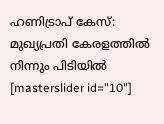ഹണിട്രാപ് കേസ്: മുഖ്യപ്രതി കേരളത്തിൽ നിന്നും പിടിയിൽ
[masterslider id="10"]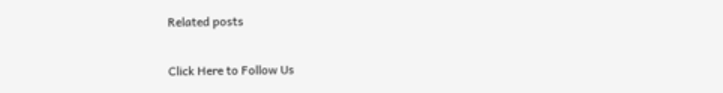Related posts

Click Here to Follow Us